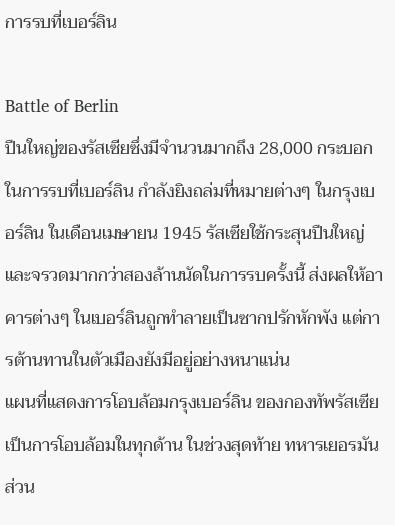การรบที่เบอร์ลิน

Battle of Berlin
ปืนใหญ่ของรัสเซียซึ่งมีจำนวนมากถึง 28,000 กระบอก ในการรบที่เบอร์ลิน กำลังยิงถล่มที่หมายต่างๆ ในกรุงเบอร์ลิน ในเดือนเมษายน 1945 รัสเซียใช้กระสุนปืนใหญ่และจรวดมากกว่าสองล้านนัดในการรบครั้งนี้ ส่งผลให้อาคารต่างๆ ในเบอร์ลินถูกทำลายเป็นซากปรักหักพัง แต่การต้านทานในตัวเมืองยังมีอยู่อย่างหนาแน่น
แผนที่แสดงการโอบล้อมกรุงเบอร์ลิน ของกองทัพรัสเซีย เป็นการโอบล้อมในทุกด้าน ในช่วงสุดท้าย ทหารเยอรมันส่วน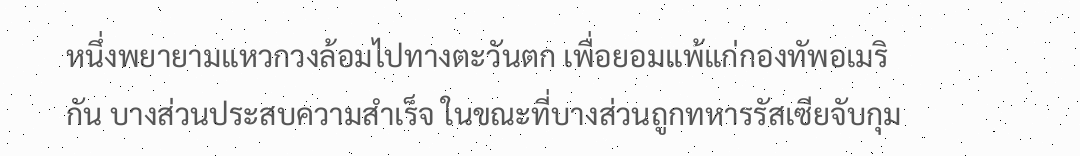หนึ่งพยายามแหวกวงล้อมไปทางตะวันตก เพื่อยอมแพ้แก่กองทัพอเมริกัน บางส่วนประสบความสำเร็จ ในขณะที่บางส่วนถูกทหารรัสเซียจับกุม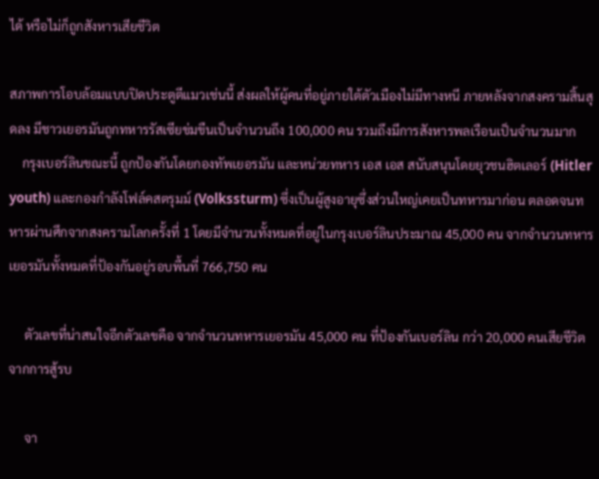ได้ หรือไม่ก็ถูกสังหารเสียชีวิต

สภาพการโอบล้อมแบบปิดประตูตีแมวเช่นนี้ ส่งผลให้ผู้คนที่อยู่ภายใต้ตัวเมืองไม่มีทางหนี ภายหลังจากสงครามสิ้นสุดลง มีชาวเยอรมันถูกทหารรัสเซียข่มขืนเป็นจำนวนถึง 100,000 คน รวมถึงมีการสังหารพลเรือนเป็นจำนวนมาก
    กรุงเบอร์ลินขณะนี้ ถูกป้องกันโดยกองทัพเยอรมัน และหน่วยทหาร เอส เอส สนับสนุนโดยยุวชนฮิตเลอร์ (Hitler youth) และกองกำลังโฟล์คสตรุมม์ (Volkssturm) ซึ่งเป็นผู้สูงอายุซึ่งส่วนใหญ่เคยเป็นทหารมาก่อน ตลอดจนทหารผ่านศึกจากสงครามโลกครั้งที่ 1 โดยมีจำนวนทั้งหมดที่อยู่ในกรุงเบอร์ลินประมาณ 45,000 คน จากจำนวนทหารเยอรมันทั้งหมดที่ป้องกันอยู่รอบพื้นที่ 766,750 คน

     ตัวเลขที่น่าสนใจอีกตัวเลขคือ จากจำนวนทหารเยอรมัน 45,000 คน ที่ป้องกันเบอร์ลิน กว่า 20,000 คนเสียชีวิตจากการสู้รบ

     จา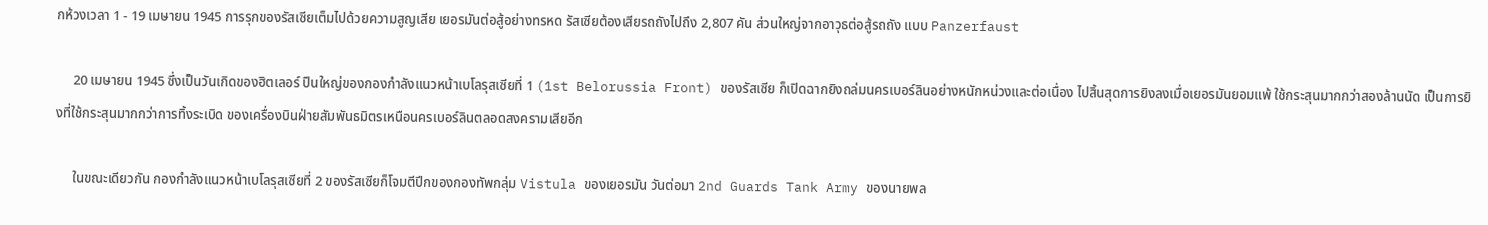กห้วงเวลา 1 - 19 เมษายน 1945 การรุกของรัสเซียเต็มไปด้วยความสูญเสีย เยอรมันต่อสู้อย่างทรหด รัสเซียต้องเสียรถถังไปถึง 2,807 คัน ส่วนใหญ่จากอาวุธต่อสู้รถถัง แบบ Panzerfaust

     20 เมษายน 1945 ซึ่งเป็นวันเกิดของฮิตเลอร์ ปืนใหญ่ของกองกำลังแนวหน้าเบโลรุสเซียที่ 1 (1st Belorussia Front) ของรัสเซีย ก็เปิดฉากยิงถล่มนครเบอร์ลินอย่างหนักหน่วงและต่อเนื่อง ไปสิ้นสุดการยิงลงเมื่อเยอรมันยอมแพ้ ใช้กระสุนมากกว่าสองล้านนัด เป็นการยิงที่ใช้กระสุนมากกว่าการทิ้งระเบิด ของเครื่องบินฝ่ายสัมพันธมิตรเหนือนครเบอร์ลินตลอดสงครามเสียอีก

     ในขณะเดียวกัน กองกำลังแนวหน้าเบโลรุสเซียที่ 2 ของรัสเซียก็โจมตีปีกของกองทัพกลุ่ม Vistula ของเยอรมัน วันต่อมา 2nd Guards Tank Army ของนายพล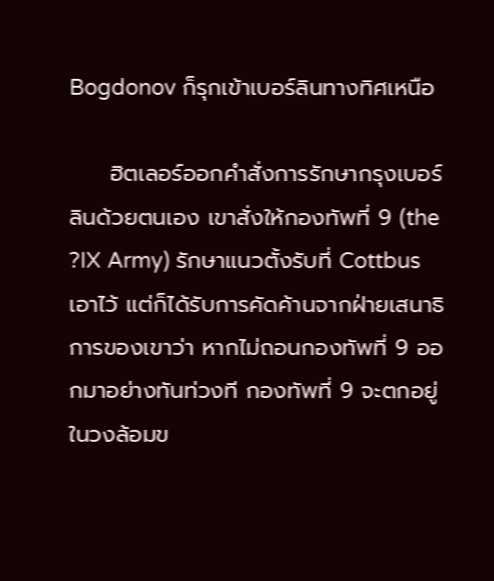Bogdonov ก็รุกเข้าเบอร์ลินทางทิศเหนือ

     ฮิตเลอร์ออกคำสั่งการรักษากรุงเบอร์ลินด้วยตนเอง เขาสั่งให้กองทัพที่ 9 (the ?IX Army) รักษาแนวตั้งรับที่ Cottbus เอาไว้ แต่ก็ได้รับการคัดค้านจากฝ่ายเสนาธิการของเขาว่า หากไม่ถอนกองทัพที่ 9 ออกมาอย่างทันท่วงที กองทัพที่ 9 จะตกอยู่ในวงล้อมข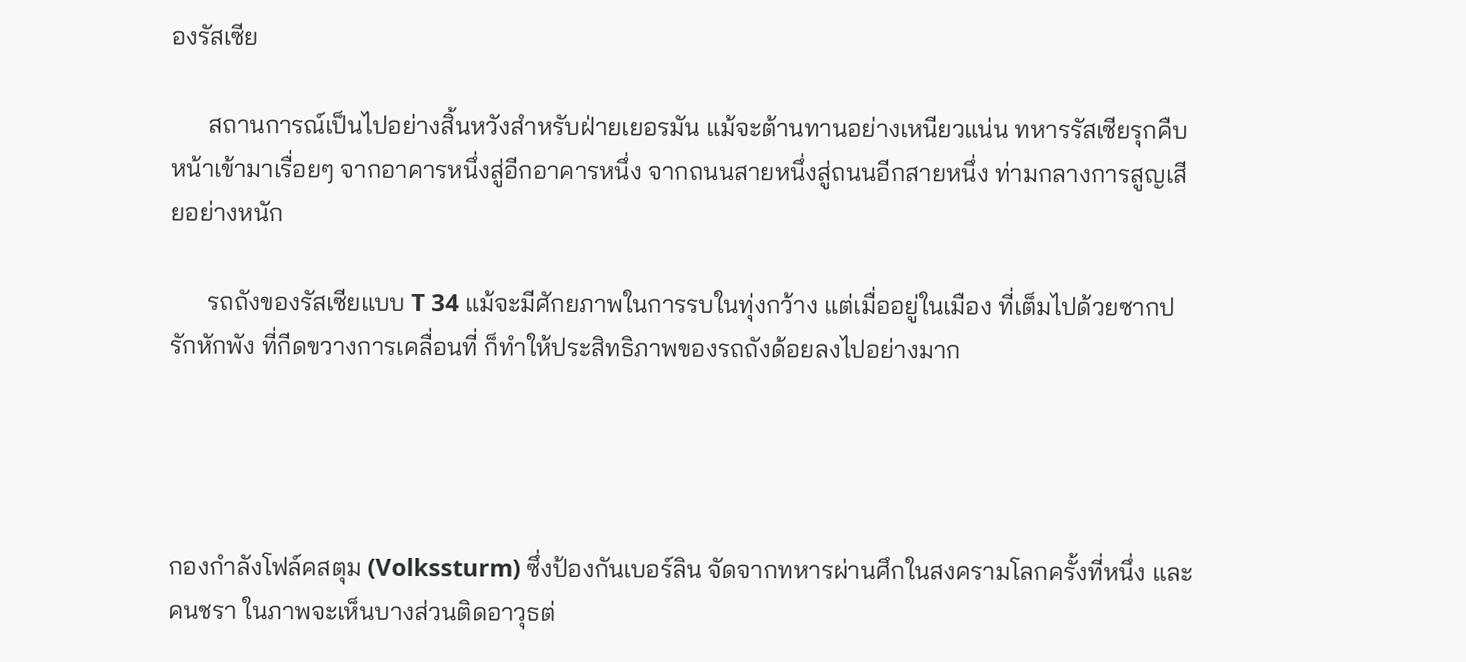องรัสเซีย

      สถานการณ์เป็นไปอย่างสิ้นหวังสำหรับฝ่ายเยอรมัน แม้จะต้านทานอย่างเหนียวแน่น ทหารรัสเซียรุกคืบหน้าเข้ามาเรื่อยๆ จากอาคารหนึ่งสู่อีกอาคารหนึ่ง จากถนนสายหนึ่งสู่ถนนอีกสายหนึ่ง ท่ามกลางการสูญเสียอย่างหนัก

      รถถังของรัสเซียแบบ T 34 แม้จะมีศักยภาพในการรบในทุ่งกว้าง แต่เมื่ออยู่ในเมือง ที่เต็มไปด้วยซากปรักหักพัง ที่กีดขวางการเคลื่อนที่ ก็ทำให้ประสิทธิภาพของรถถังด้อยลงไปอย่างมาก




กองกำลังโฟล์คสตุม (Volkssturm) ซึ่งป้องกันเบอร์ลิน จัดจากทหารผ่านศึกในสงครามโลกครั้งที่หนึ่ง และคนชรา ในภาพจะเห็นบางส่วนติดอาวุธต่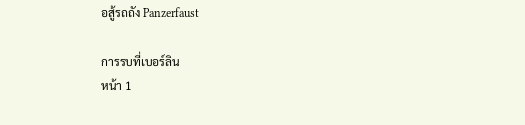อสู้รถถัง Panzerfaust

การรบที่เบอร์ลิน
หน้า 1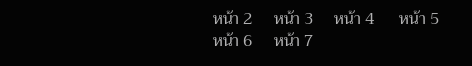หน้า 2     หน้า 3     หน้า 4      หน้า 5      หน้า 6     หน้า 7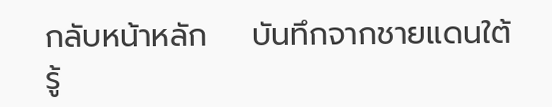กลับหน้าหลัก    บันทึกจากชายแดนใต้   รู้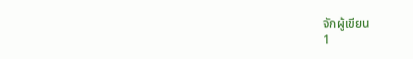จักผู้เขียน
1